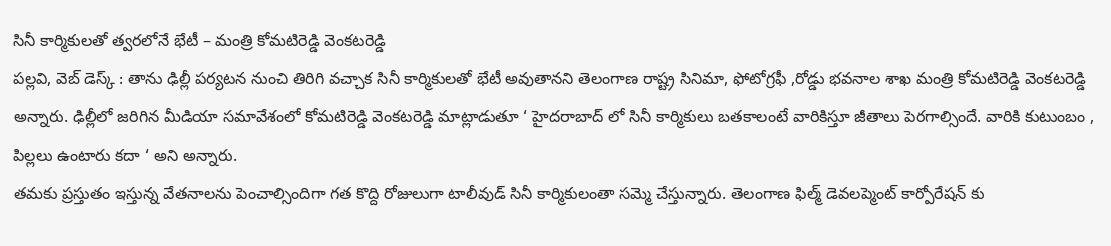సినీ కార్మికులతో త్వరలోనే భేటీ – మంత్రి కోమటిరెడ్డి వెంకటరెడ్డి
పల్లవి, వెబ్ డెస్క్ : తాను ఢిల్లీ పర్యటన నుంచి తిరిగి వచ్చాక సినీ కార్మికులతో భేటీ అవుతానని తెలంగాణ రాష్ట్ర సినిమా, ఫోటోగ్రఫీ ,రోడ్డు భవనాల శాఖ మంత్రి కోమటిరెడ్డి వెంకటరెడ్డి అన్నారు. ఢిల్లీలో జరిగిన మీడియా సమావేశంలో కోమటిరెడ్డి వెంకటరెడ్డి మాట్లాడుతూ ‘ హైదరాబాద్ లో సినీ కార్మికులు బతకాలంటే వారికిస్తూ జీతాలు పెరగాల్సిందే. వారికి కుటుంబం , పిల్లలు ఉంటారు కదా ‘ అని అన్నారు.
తమకు ప్రస్తుతం ఇస్తున్న వేతనాలను పెంచాల్సిందిగా గత కొద్ది రోజులుగా టాలీవుడ్ సినీ కార్మికులంతా సమ్మె చేస్తున్నారు. తెలంగాణ ఫిల్మ్ డెవలప్మెంట్ కార్పోరేషన్ కు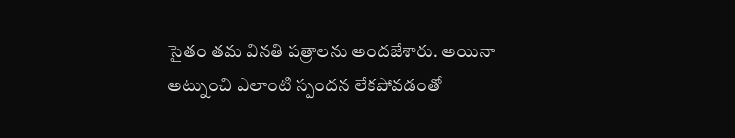సైతం తమ వినతి పత్రాలను అందజేశారు. అయినా అట్నుంచి ఎలాంటి స్పందన లేకపోవడంతో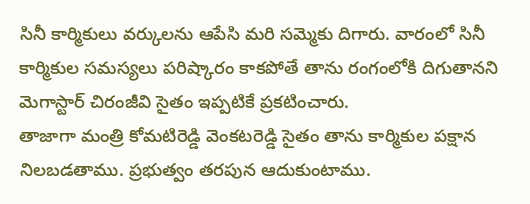సినీ కార్మికులు వర్కులను ఆపేసి మరి సమ్మెకు దిగారు. వారంలో సినీ కార్మికుల సమస్యలు పరిష్కారం కాకపోతే తాను రంగంలోకి దిగుతానని మెగాస్టార్ చిరంజీవి సైతం ఇప్పటికే ప్రకటించారు.
తాజాగా మంత్రి కోమటిరెడ్డి వెంకటరెడ్డి సైతం తాను కార్మికుల పక్షాన నిలబడతాము. ప్రభుత్వం తరపున ఆదుకుంటాము.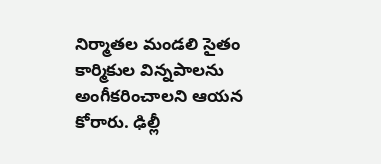నిర్మాతల మండలి సైతం కార్మికుల విన్నపాలను అంగీకరించాలని ఆయన కోరారు. ఢిల్లీ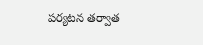పర్యటన తర్వాత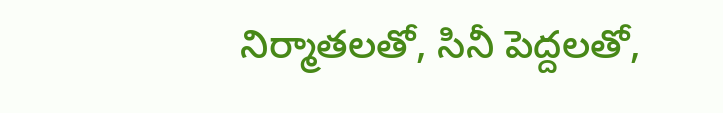నిర్మాతలతో, సినీ పెద్దలతో,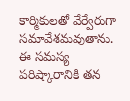కార్మికులతో వేర్వేరుగా సమావేశమవుతాను. ఈ సమస్య పరిష్కారానికి తన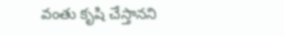వంతు కృషి చేస్తానని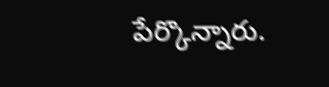పేర్కొన్నారు.